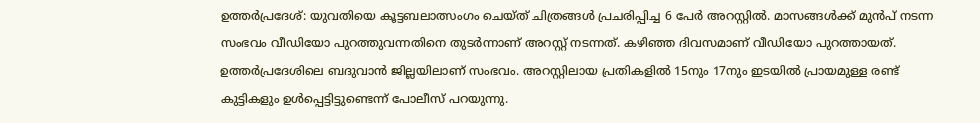ഉത്തർപ്രദേശ്: യുവതിയെ കൂട്ടബലാത്സംഗം ചെയ്ത് ചിത്രങ്ങൾ പ്രചരിപ്പിച്ച 6 പേർ അറസ്റ്റിൽ. മാസങ്ങൾക്ക് മുൻപ് നടന്ന സംഭവം വീഡിയോ പുറത്തുവന്നതിനെ തുടർന്നാണ് അറസ്റ്റ് നടന്നത്. കഴിഞ്ഞ ദിവസമാണ് വീഡിയോ പുറത്തായത്. ഉത്തർപ്രദേശിലെ ബദുവാൻ ജില്ലയിലാണ് സംഭവം. അറസ്റ്റിലായ പ്രതികളിൽ 15നും 17നും ഇടയിൽ പ്രായമുള്ള രണ്ട് കുട്ടികളും ഉൾപ്പെട്ടിട്ടുണ്ടെന്ന് പോലീസ് പറയുന്നു.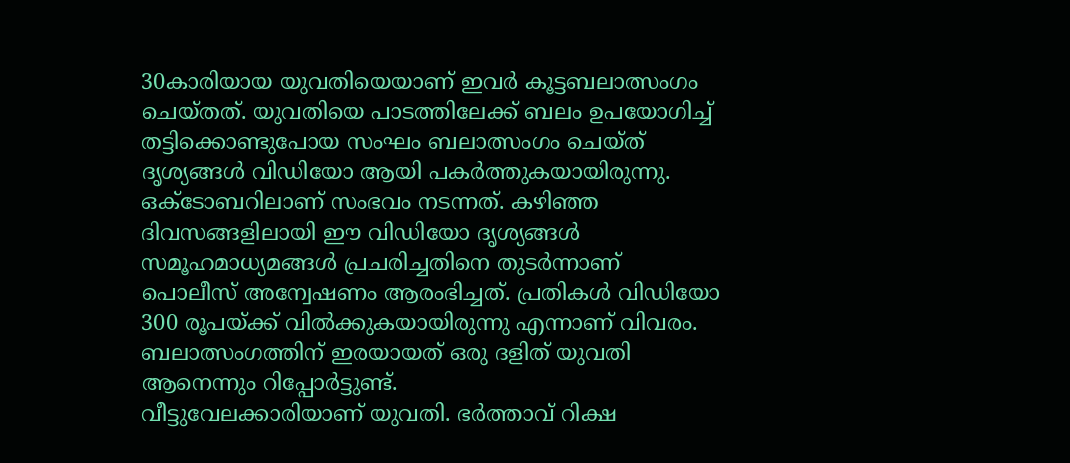30കാരിയായ യുവതിയെയാണ് ഇവർ കൂട്ടബലാത്സംഗം ചെയ്തത്. യുവതിയെ പാടത്തിലേക്ക് ബലം ഉപയോഗിച്ച് തട്ടിക്കൊണ്ടുപോയ സംഘം ബലാത്സംഗം ചെയ്ത് ദൃശ്യങ്ങൾ വിഡിയോ ആയി പകർത്തുകയായിരുന്നു. ഒക്ടോബറിലാണ് സംഭവം നടന്നത്. കഴിഞ്ഞ ദിവസങ്ങളിലായി ഈ വിഡിയോ ദൃശ്യങ്ങൾ സമൂഹമാധ്യമങ്ങൾ പ്രചരിച്ചതിനെ തുടർന്നാണ് പൊലീസ് അന്വേഷണം ആരംഭിച്ചത്. പ്രതികൾ വിഡിയോ 300 രൂപയ്ക്ക് വിൽക്കുകയായിരുന്നു എന്നാണ് വിവരം. ബലാത്സംഗത്തിന് ഇരയായത് ഒരു ദളിത് യുവതി ആനെന്നും റിപ്പോർട്ടുണ്ട്.
വീട്ടുവേലക്കാരിയാണ് യുവതി. ഭർത്താവ് റിക്ഷ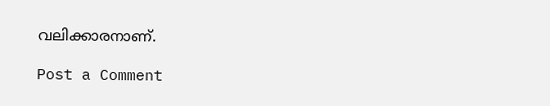വലിക്കാരനാണ്.

Post a Comment